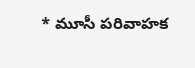* మూసీ పరివాహక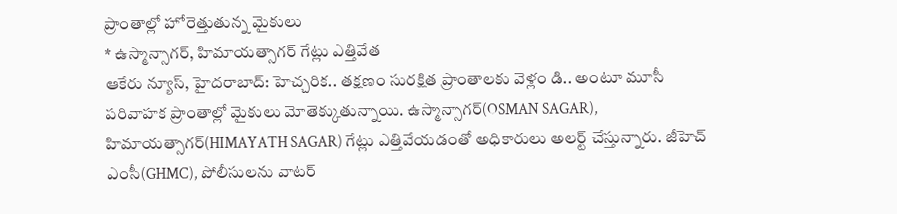ప్రాంతాల్లో హోరెత్తుతున్న మైకులు
* ఉస్మాన్సాగర్, హిమాయత్సాగర్ గేట్లు ఎత్తివేత
ఆకేరు న్యూస్, హైదరాబాద్: హెచ్చరిక.. తక్షణం సురక్షిత ప్రాంతాలకు వెళ్లం డి.. అంటూ మూసీ పరివాహక ప్రాంతాల్లో మైకులు మోతెక్కుతున్నాయి. ఉస్మాన్సాగర్(OSMAN SAGAR), హిమాయత్సాగర్(HIMAYATH SAGAR) గేట్లు ఎత్తివేయడంతో అధికారులు అలర్ట్ చేస్తున్నారు. జీహెచ్ ఎంసీ(GHMC), పోలీసులను వాటర్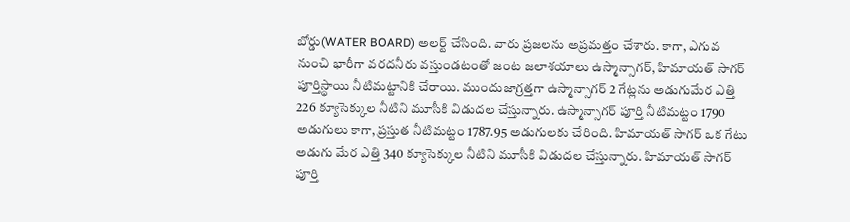బోర్డు(WATER BOARD) అలర్ట్ చేసింది. వారు ప్రజలను అప్రమత్తం చేశారు. కాగా, ఎగువ నుంచి భారీగా వరదనీరు వస్తుండటంతో జంట జలాశయాలు ఉస్మాన్సాగర్, హిమాయత్ సాగర్ పూర్తిస్థాయి నీటిమట్టానికి చేరాయి. ముందుజాగ్రత్తగా ఉస్మాన్సాగర్ 2 గేట్లను అడుగుమేర ఎత్తి 226 క్యూసెక్కుల నీటిని మూసీకి విడుదల చేస్తున్నారు. ఉస్మాన్సాగర్ పూర్తి నీటిమట్టం 1790 అడుగులు కాగా, ప్రస్తుత నీటిమట్టం 1787.95 అడుగులకు చేరింది. హిమాయత్ సాగర్ ఒక గేటు అడుగు మేర ఎత్తి 340 క్యూసెక్కుల నీటిని మూసీకి విడుదల చేస్తున్నారు. హిమాయత్ సాగర్ పూర్తి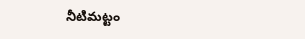నీటిమట్టం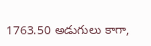1763.50 అడుగులు కాగా,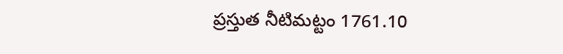ప్రస్తుత నీటిమట్టం 1761.10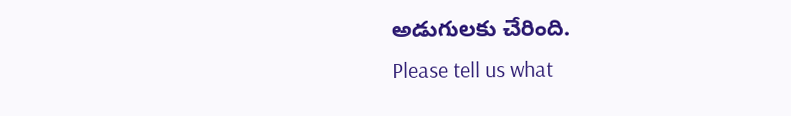అడుగులకు చేరింది.
Please tell us what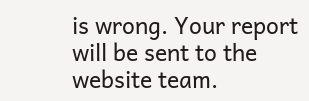is wrong. Your report will be sent to the website team.